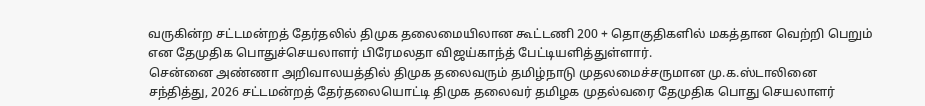வருகின்ற சட்டமன்றத் தேர்தலில் திமுக தலைமையிலான கூட்டணி 200 + தொகுதிகளில் மகத்தான வெற்றி பெறும் என தேமுதிக பொதுச்செயலாளர் பிரேமலதா விஜய்காந்த் பேட்டியளித்துள்ளார்.
சென்னை அண்ணா அறிவாலயத்தில் திமுக தலைவரும் தமிழ்நாடு முதலமைச்சருமான மு.க.ஸ்டாலினை சந்தித்து, 2026 சட்டமன்றத் தேர்தலையொட்டி திமுக தலைவர் தமிழக முதல்வரை தேமுதிக பொது செயலாளர்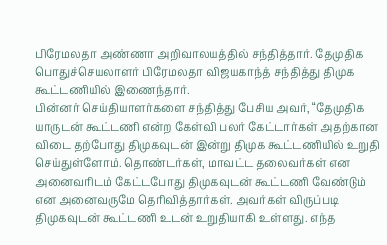பிரேமலதா அண்ணா அறிவாலயத்தில் சந்தித்தார். தேமுதிக பொதுச்செயலாளர் பிரேமலதா விஜயகாந்த் சந்தித்து திமுக கூட்டணியில் இணைந்தார்.
பின்னர் செய்தியாளர்களை சந்தித்து பேசிய அவர், “தேமுதிக யாருடன் கூட்டணி என்ற கேள்வி பலர் கேட்டார்கள் அதற்கான விடை தற்போது திமுகவுடன் இன்று திமுக கூட்டணியில் உறுதி செய்துள்ளோம். தொண்டர்கள், மாவட்ட தலைவர்கள் என அனைவரிடம் கேட்டபோது திமுகவுடன் கூட்டணி வேண்டும் என அனைவருமே தெரிவித்தார்கள். அவர்கள் விருப்படி திமுகவுடன் கூட்டணி உடன் உறுதியாகி உள்ளது. எந்த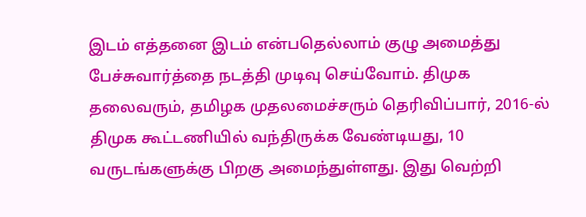இடம் எத்தனை இடம் என்பதெல்லாம் குழு அமைத்து பேச்சுவார்த்தை நடத்தி முடிவு செய்வோம். திமுக தலைவரும், தமிழக முதலமைச்சரும் தெரிவிப்பார், 2016-ல் திமுக கூட்டணியில் வந்திருக்க வேண்டியது, 10 வருடங்களுக்கு பிறகு அமைந்துள்ளது. இது வெற்றி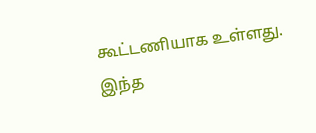கூட்டணியாக உள்ளது. இந்த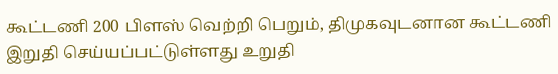கூட்டணி 200 பிளஸ் வெற்றி பெறும், திமுகவுடனான கூட்டணி இறுதி செய்யப்பட்டுள்ளது உறுதி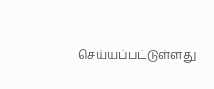செய்யப்பட்டுள்ளது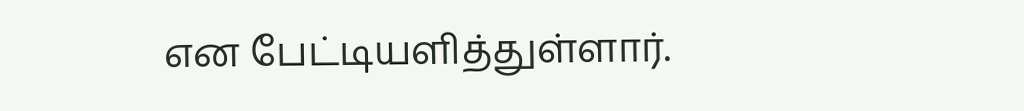என பேட்டியளித்துள்ளார்.